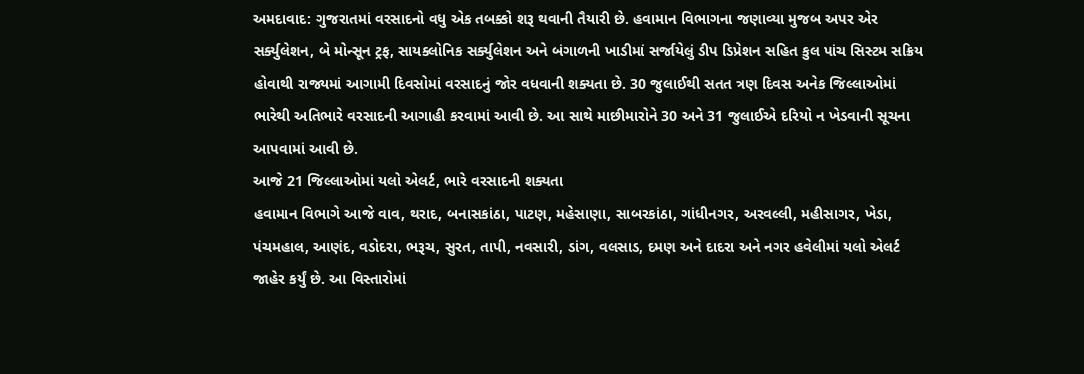અમદાવાદ: ગુજરાતમાં વરસાદનો વધુ એક તબક્કો શરૂ થવાની તૈયારી છે. હવામાન વિભાગના જણાવ્યા મુજબ અપર એર સર્ક્યુલેશન, બે મોન્સૂન ટ્રફ, સાયક્લોનિક સર્ક્યુલેશન અને બંગાળની ખાડીમાં સર્જાયેલું ડીપ ડિપ્રેશન સહિત કુલ પાંચ સિસ્ટમ સક્રિય હોવાથી રાજ્યમાં આગામી દિવસોમાં વરસાદનું જોર વધવાની શક્યતા છે. 30 જુલાઈથી સતત ત્રણ દિવસ અનેક જિલ્લાઓમાં ભારેથી અતિભારે વરસાદની આગાહી કરવામાં આવી છે. આ સાથે માછીમારોને 30 અને 31 જુલાઈએ દરિયો ન ખેડવાની સૂચના આપવામાં આવી છે.
આજે 21 જિલ્લાઓમાં યલો એલર્ટ, ભારે વરસાદની શક્યતા
હવામાન વિભાગે આજે વાવ, થરાદ, બનાસકાંઠા, પાટણ, મહેસાણા, સાબરકાંઠા, ગાંધીનગર, અરવલ્લી, મહીસાગર, ખેડા, પંચમહાલ, આણંદ, વડોદરા, ભરૂચ, સુરત, તાપી, નવસારી, ડાંગ, વલસાડ, દમણ અને દાદરા અને નગર હવેલીમાં યલો એલર્ટ જાહેર કર્યું છે. આ વિસ્તારોમાં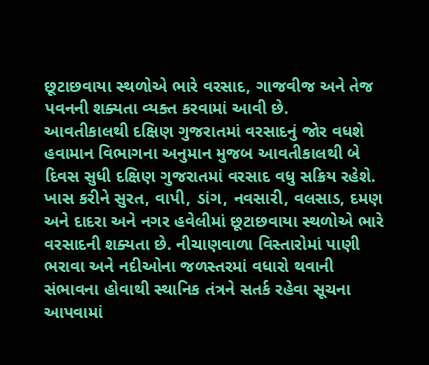છૂટાછવાયા સ્થળોએ ભારે વરસાદ, ગાજવીજ અને તેજ પવનની શક્યતા વ્યક્ત કરવામાં આવી છે.
આવતીકાલથી દક્ષિણ ગુજરાતમાં વરસાદનું જોર વધશે
હવામાન વિભાગના અનુમાન મુજબ આવતીકાલથી બે દિવસ સુધી દક્ષિણ ગુજરાતમાં વરસાદ વધુ સક્રિય રહેશે. ખાસ કરીને સુરત, વાપી, ડાંગ, નવસારી, વલસાડ, દમણ અને દાદરા અને નગર હવેલીમાં છૂટાછવાયા સ્થળોએ ભારે વરસાદની શક્યતા છે. નીચાણવાળા વિસ્તારોમાં પાણી ભરાવા અને નદીઓના જળસ્તરમાં વધારો થવાની સંભાવના હોવાથી સ્થાનિક તંત્રને સતર્ક રહેવા સૂચના આપવામાં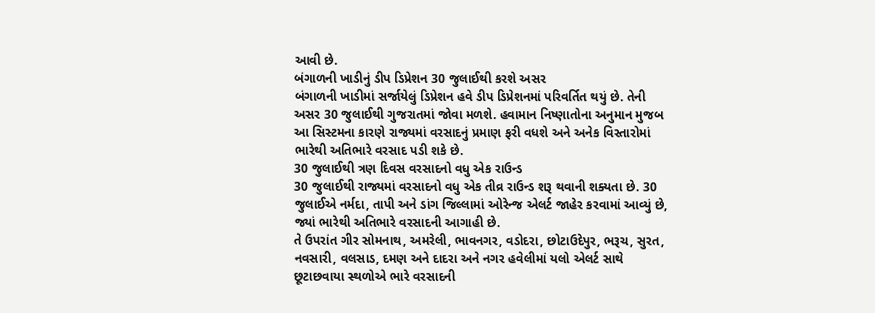આવી છે.
બંગાળની ખાડીનું ડીપ ડિપ્રેશન 30 જુલાઈથી કરશે અસર
બંગાળની ખાડીમાં સર્જાયેલું ડિપ્રેશન હવે ડીપ ડિપ્રેશનમાં પરિવર્તિત થયું છે. તેની અસર 30 જુલાઈથી ગુજરાતમાં જોવા મળશે. હવામાન નિષ્ણાતોના અનુમાન મુજબ આ સિસ્ટમના કારણે રાજ્યમાં વરસાદનું પ્રમાણ ફરી વધશે અને અનેક વિસ્તારોમાં ભારેથી અતિભારે વરસાદ પડી શકે છે.
30 જુલાઈથી ત્રણ દિવસ વરસાદનો વધુ એક રાઉન્ડ
30 જુલાઈથી રાજ્યમાં વરસાદનો વધુ એક તીવ્ર રાઉન્ડ શરૂ થવાની શક્યતા છે. 30 જુલાઈએ નર્મદા, તાપી અને ડાંગ જિલ્લામાં ઓરેન્જ એલર્ટ જાહેર કરવામાં આવ્યું છે, જ્યાં ભારેથી અતિભારે વરસાદની આગાહી છે.
તે ઉપરાંત ગીર સોમનાથ, અમરેલી, ભાવનગર, વડોદરા, છોટાઉદેપુર, ભરૂચ, સુરત, નવસારી, વલસાડ, દમણ અને દાદરા અને નગર હવેલીમાં યલો એલર્ટ સાથે છૂટાછવાયા સ્થળોએ ભારે વરસાદની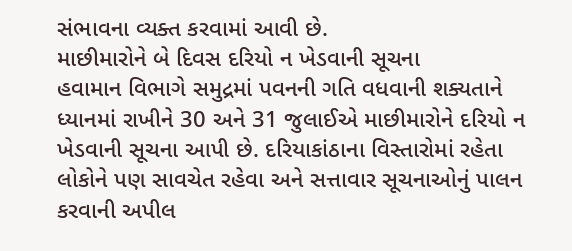સંભાવના વ્યક્ત કરવામાં આવી છે.
માછીમારોને બે દિવસ દરિયો ન ખેડવાની સૂચના
હવામાન વિભાગે સમુદ્રમાં પવનની ગતિ વધવાની શક્યતાને ધ્યાનમાં રાખીને 30 અને 31 જુલાઈએ માછીમારોને દરિયો ન ખેડવાની સૂચના આપી છે. દરિયાકાંઠાના વિસ્તારોમાં રહેતા લોકોને પણ સાવચેત રહેવા અને સત્તાવાર સૂચનાઓનું પાલન કરવાની અપીલ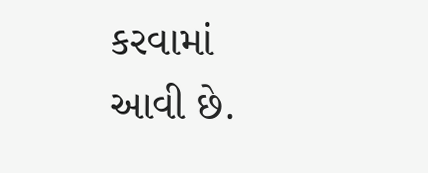કરવામાં આવી છે.